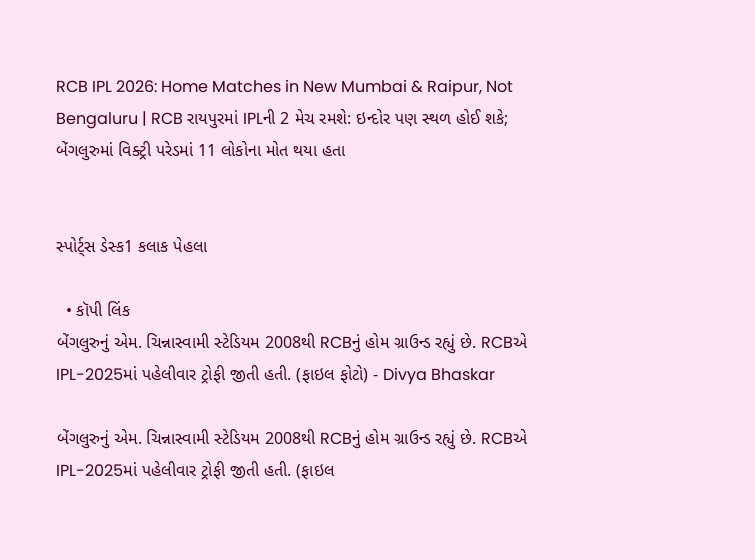RCB IPL 2026: Home Matches in New Mumbai & Raipur, Not Bengaluru | RCB રાયપુરમાં IPLની 2 મેચ રમશે: ઇન્દોર પણ સ્થળ હોઈ શકે; બેંગલુરુમાં વિક્ટ્રી પરેડમાં 11 લોકોના મોત થયા હતા


સ્પોર્ટ્સ ડેસ્ક1 કલાક પેહલા

  • કૉપી લિંક
બેંગલુરુનું એમ. ચિન્નાસ્વામી સ્ટેડિયમ 2008થી RCBનું હોમ ગ્રાઉન્ડ રહ્યું છે. RCBએ IPL-2025માં પહેલીવાર ટ્રોફી જીતી હતી. (ફાઇલ ફોટો) - Divya Bhaskar

બેંગલુરુનું એમ. ચિન્નાસ્વામી સ્ટેડિયમ 2008થી RCBનું હોમ ગ્રાઉન્ડ રહ્યું છે. RCBએ IPL-2025માં પહેલીવાર ટ્રોફી જીતી હતી. (ફાઇલ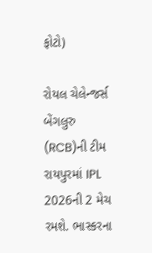ફોટો)

રોયલ ચેલેન્જર્સ બેંગલુરુ (RCB)ની ટીમ રાયપુરમાં IPL 2026ની 2 મેચ રમશે. ભાસ્કરના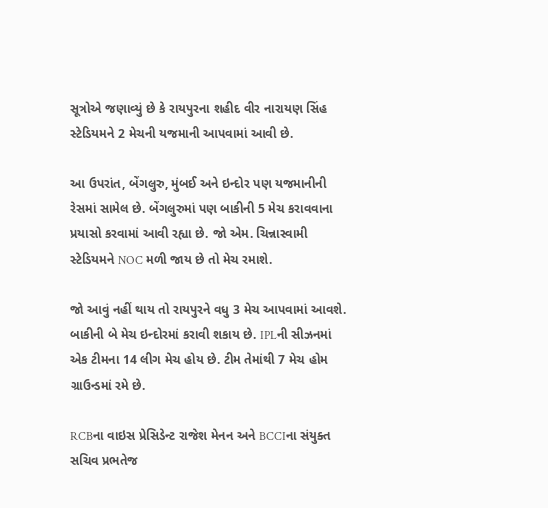સૂત્રોએ જણાવ્યું છે કે રાયપુરના શહીદ વીર નારાયણ સિંહ સ્ટેડિયમને 2 મેચની યજમાની આપવામાં આવી છે.

આ ઉપરાંત, બેંગલુરુ, મુંબઈ અને ઇન્દોર પણ યજમાનીની રેસમાં સામેલ છે. બેંગલુરુમાં પણ બાકીની 5 મેચ કરાવવાના પ્રયાસો કરવામાં આવી રહ્યા છે. જો એમ. ચિન્નાસ્વામી સ્ટેડિયમને NOC મળી જાય છે તો મેચ રમાશે.

જો આવું નહીં થાય તો રાયપુરને વધુ 3 મેચ આપવામાં આવશે. બાકીની બે મેચ ઇન્દોરમાં કરાવી શકાય છે. IPLની સીઝનમાં એક ટીમના 14 લીગ મેચ હોય છે. ટીમ તેમાંથી 7 મેચ હોમ ગ્રાઉન્ડમાં રમે છે.

RCBના વાઇસ પ્રેસિડેન્ટ રાજેશ મેનન અને BCCIના સંયુક્ત સચિવ પ્રભતેજ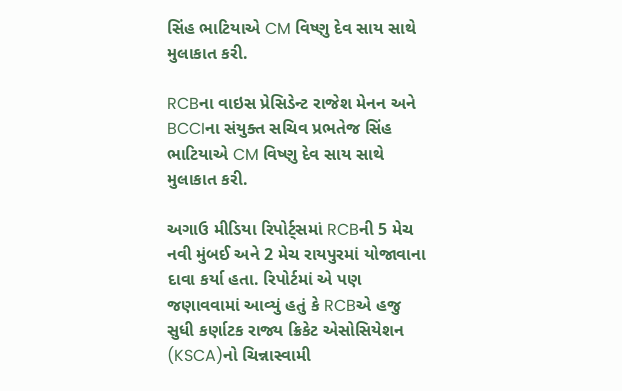સિંહ ભાટિયાએ CM વિષ્ણુ દેવ સાય સાથે મુલાકાત કરી.

RCBના વાઇસ પ્રેસિડેન્ટ રાજેશ મેનન અને BCCIના સંયુક્ત સચિવ પ્રભતેજ સિંહ ભાટિયાએ CM વિષ્ણુ દેવ સાય સાથે મુલાકાત કરી.

અગાઉ મીડિયા રિપોર્ટ્સમાં RCBની 5 મેચ નવી મુંબઈ અને 2 મેચ રાયપુરમાં યોજાવાના દાવા કર્યા હતા. રિપોર્ટમાં એ પણ જણાવવામાં આવ્યું હતું કે RCBએ હજુ સુધી કર્ણાટક રાજ્ય ક્રિકેટ એસોસિયેશન (KSCA)નો ચિન્નાસ્વામી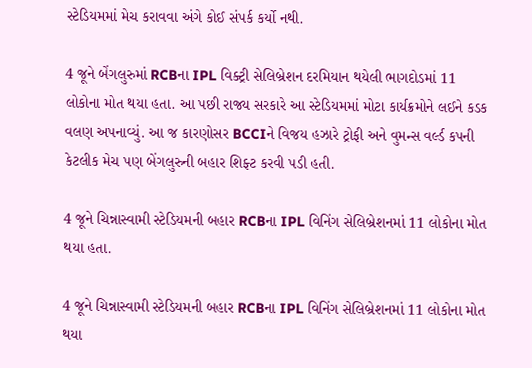સ્ટેડિયમમાં મેચ કરાવવા અંગે કોઈ સંપર્ક કર્યો નથી.

4 જૂને બેંગલુરુમાં RCBના IPL વિક્ટ્રી સેલિબ્રેશન દરમિયાન થયેલી ભાગદોડમાં 11 લોકોના મોત થયા હતા. આ પછી રાજ્ય સરકારે આ સ્ટેડિયમમાં મોટા કાર્યક્રમોને લઈને કડક વલણ અપનાવ્યું. આ જ કારણોસર BCCIને વિજય હઝારે ટ્રોફી અને વુમન્સ વર્લ્ડ કપની કેટલીક મેચ પણ બેંગલુરુની બહાર શિફ્ટ કરવી પડી હતી.

4 જૂને ચિન્નાસ્વામી સ્ટેડિયમની બહાર RCBના IPL વિનિંગ સેલિબ્રેશનમાં 11 લોકોના મોત થયા હતા.

4 જૂને ચિન્નાસ્વામી સ્ટેડિયમની બહાર RCBના IPL વિનિંગ સેલિબ્રેશનમાં 11 લોકોના મોત થયા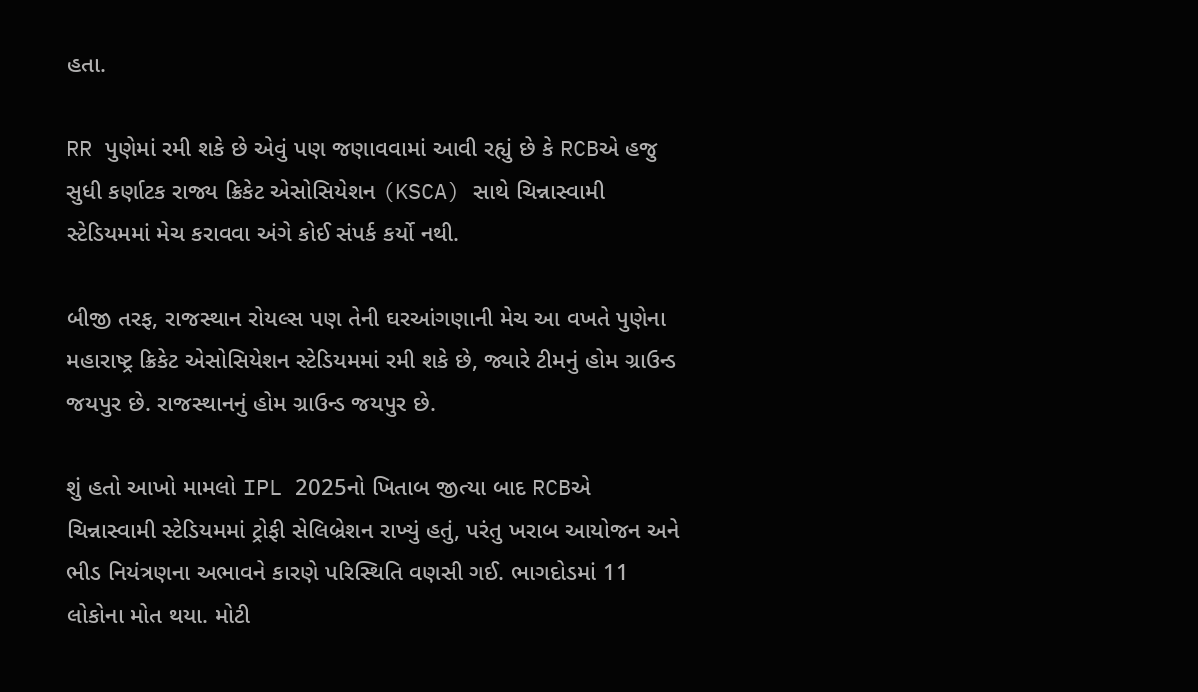હતા.

RR પુણેમાં રમી શકે છે એવું પણ જણાવવામાં આવી રહ્યું છે કે RCBએ હજુ સુધી કર્ણાટક રાજ્ય ક્રિકેટ એસોસિયેશન (KSCA) સાથે ચિન્નાસ્વામી સ્ટેડિયમમાં મેચ કરાવવા અંગે કોઈ સંપર્ક કર્યો નથી.

બીજી તરફ, રાજસ્થાન રોયલ્સ પણ તેની ઘરઆંગણાની મેચ આ વખતે પુણેના મહારાષ્ટ્ર ક્રિકેટ એસોસિયેશન સ્ટેડિયમમાં રમી શકે છે, જ્યારે ટીમનું હોમ ગ્રાઉન્ડ જયપુર છે. રાજસ્થાનનું હોમ ગ્રાઉન્ડ જયપુર છે.

શું હતો આખો મામલો IPL 2025નો ખિતાબ જીત્યા બાદ RCBએ ચિન્નાસ્વામી સ્ટેડિયમમાં ટ્રોફી સેલિબ્રેશન રાખ્યું હતું, પરંતુ ખરાબ આયોજન અને ભીડ નિયંત્રણના અભાવને કારણે પરિસ્થિતિ વણસી ગઈ. ભાગદોડમાં 11 લોકોના મોત થયા. મોટી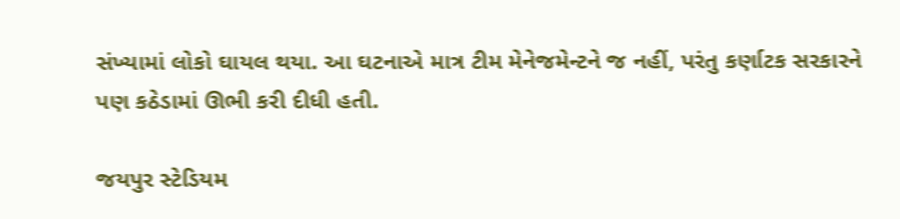સંખ્યામાં લોકો ઘાયલ થયા. આ ઘટનાએ માત્ર ટીમ મેનેજમેન્ટને જ નહીં, પરંતુ કર્ણાટક સરકારને પણ કઠેડામાં ઊભી કરી દીધી હતી.

જયપુર સ્ટેડિયમ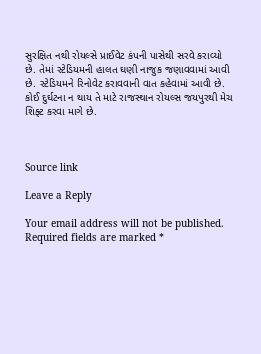સુરક્ષિત નથી રોયલ્સે પ્રાઈવેટ કંપની પાસેથી સરવે કરાવ્યો છે. તેમાં સ્ટેડિયમની હાલત ઘણી નાજુક જણાવવામાં આવી છે. સ્ટેડિયમને રિનોવેટ કરાવવાની વાત કહેવામાં આવી છે. કોઈ દુર્ઘટના ન થાય તે માટે રાજસ્થાન રોયલ્સ જયપુરથી મેચ શિફ્ટ કરવા માગે છે.



Source link

Leave a Reply

Your email address will not be published. Required fields are marked *